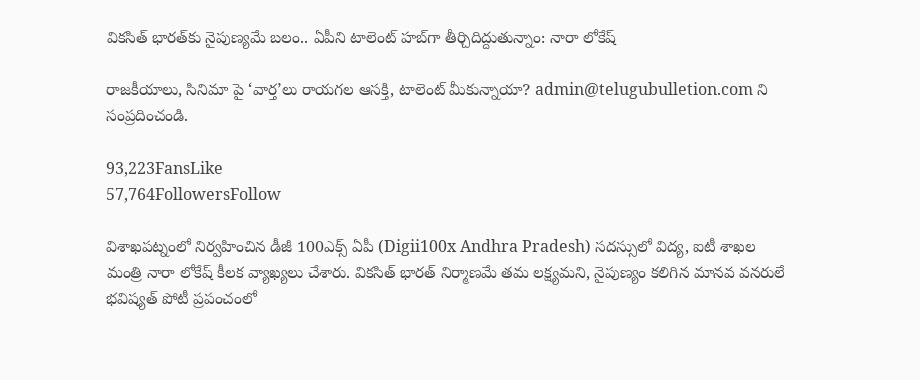వికసిత్ భారత్‌కు నైపుణ్యమే బలం.. ఏపీని టాలెంట్ హబ్‌గా తీర్చిదిద్దుతున్నాం: నారా లోకేష్

రాజకీయాలు, సినిమా పై ‘వార్త’లు రాయగల ఆసక్తి, టాలెంట్ మీకున్నాయా? admin@telugubulletion.com ని సంప్రదించండి.

93,223FansLike
57,764FollowersFollow

విశాఖపట్నంలో నిర్వహించిన డీజీ 100ఎక్స్ ఏపీ (Digii100x Andhra Pradesh) సదస్సులో విద్య, ఐటీ శాఖల మంత్రి నారా లోకేష్ కీలక వ్యాఖ్యలు చేశారు. వికసిత్ భారత్ నిర్మాణమే తమ లక్ష్యమని, నైపుణ్యం కలిగిన మానవ వనరులే భవిష్యత్ పోటీ ప్రపంచంలో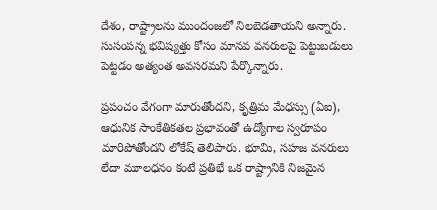దేశం, రాష్ట్రాలను ముందంజలో నిలబెడతాయని అన్నారు. సుసంపన్న భవిష్యత్తు కోసం మానవ వనరులపై పెట్టుబడులు పెట్టడం అత్యంత అవసరమని పేర్కొన్నారు.

ప్రపంచం వేగంగా మారుతోందని, కృత్రిమ మేధస్సు (ఏఐ), ఆధునిక సాంకేతికతల ప్రభావంతో ఉద్యోగాల స్వరూపం మారిపోతోందని లోకేష్ తెలిపారు. భూమి, సహజ వనరులు లేదా మూలధనం కంటే ప్రతిభే ఒక రాష్ట్రానికి నిజమైన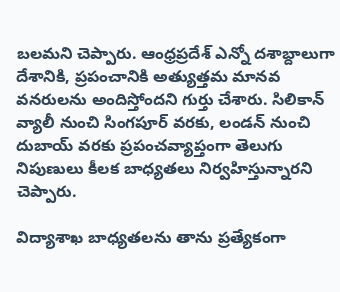బలమని చెప్పారు. ఆంధ్రప్రదేశ్ ఎన్నో దశాబ్దాలుగా దేశానికి, ప్రపంచానికి అత్యుత్తమ మానవ వనరులను అందిస్తోందని గుర్తు చేశారు. సిలికాన్ వ్యాలీ నుంచి సింగపూర్ వరకు, లండన్ నుంచి దుబాయ్ వరకు ప్రపంచవ్యాప్తంగా తెలుగు నిపుణులు కీలక బాధ్యతలు నిర్వహిస్తున్నారని చెప్పారు.

విద్యాశాఖ బాధ్యతలను తాను ప్రత్యేకంగా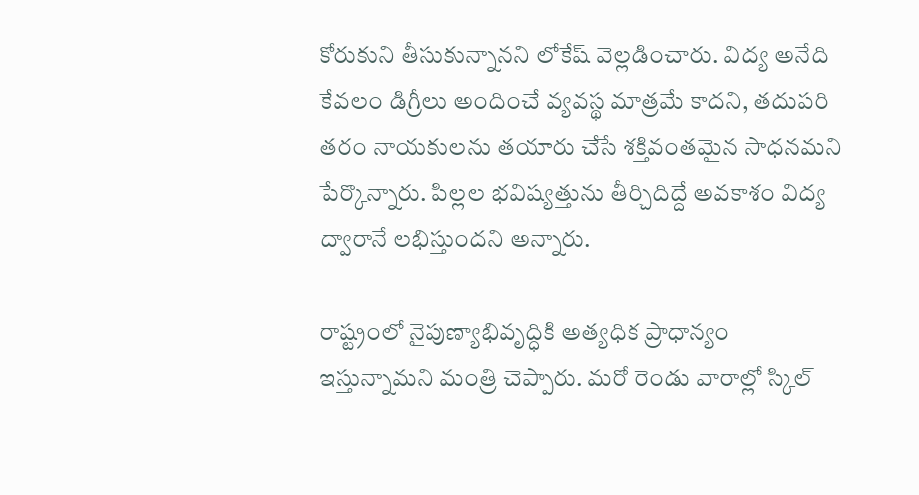కోరుకుని తీసుకున్నానని లోకేష్ వెల్లడించారు. విద్య అనేది కేవలం డిగ్రీలు అందించే వ్యవస్థ మాత్రమే కాదని, తదుపరి తరం నాయకులను తయారు చేసే శక్తివంతమైన సాధనమని పేర్కొన్నారు. పిల్లల భవిష్యత్తును తీర్చిదిద్దే అవకాశం విద్య ద్వారానే లభిస్తుందని అన్నారు.

రాష్ట్రంలో నైపుణ్యాభివృద్ధికి అత్యధిక ప్రాధాన్యం ఇస్తున్నామని మంత్రి చెప్పారు. మరో రెండు వారాల్లో స్కిల్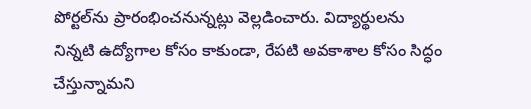పోర్టల్‌ను ప్రారంభించనున్నట్లు వెల్లడించారు. విద్యార్థులను నిన్నటి ఉద్యోగాల కోసం కాకుండా, రేపటి అవకాశాల కోసం సిద్ధం చేస్తున్నామని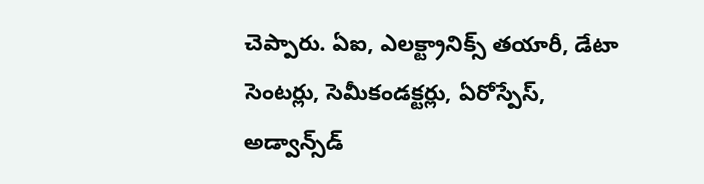చెప్పారు. ఏఐ, ఎలక్ట్రానిక్స్ తయారీ, డేటా సెంటర్లు, సెమీకండక్టర్లు, ఏరోస్పేస్, అడ్వాన్స్‌డ్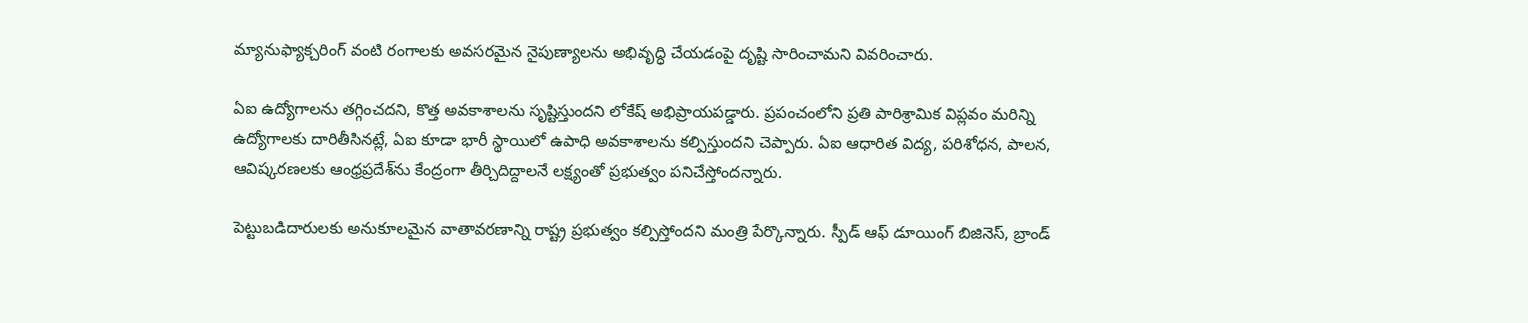మ్యానుఫ్యాక్చరింగ్ వంటి రంగాలకు అవసరమైన నైపుణ్యాలను అభివృద్ధి చేయడంపై దృష్టి సారించామని వివరించారు.

ఏఐ ఉద్యోగాలను తగ్గించదని, కొత్త అవకాశాలను సృష్టిస్తుందని లోకేష్ అభిప్రాయపడ్డారు. ప్రపంచంలోని ప్రతి పారిశ్రామిక విప్లవం మరిన్ని ఉద్యోగాలకు దారితీసినట్లే, ఏఐ కూడా భారీ స్థాయిలో ఉపాధి అవకాశాలను కల్పిస్తుందని చెప్పారు. ఏఐ ఆధారిత విద్య, పరిశోధన, పాలన, ఆవిష్కరణలకు ఆంధ్రప్రదేశ్‌ను కేంద్రంగా తీర్చిదిద్దాలనే లక్ష్యంతో ప్రభుత్వం పనిచేస్తోందన్నారు.

పెట్టుబడిదారులకు అనుకూలమైన వాతావరణాన్ని రాష్ట్ర ప్రభుత్వం కల్పిస్తోందని మంత్రి పేర్కొన్నారు. స్పీడ్ ఆఫ్ డూయింగ్ బిజినెస్, బ్రాండ్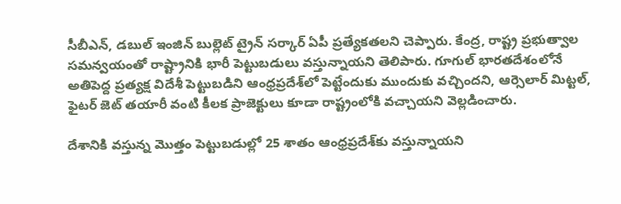సీబీఎన్, డబుల్ ఇంజిన్ బుల్లెట్ ట్రైన్ సర్కార్ ఏపీ ప్రత్యేకతలని చెప్పారు. కేంద్ర, రాష్ట్ర ప్రభుత్వాల సమన్వయంతో రాష్ట్రానికి భారీ పెట్టుబడులు వస్తున్నాయని తెలిపారు. గూగుల్ భారతదేశంలోనే అతిపెద్ద ప్రత్యక్ష విదేశీ పెట్టుబడిని ఆంధ్రప్రదేశ్‌లో పెట్టేందుకు ముందుకు వచ్చిందని, ఆర్సెలార్ మిట్టల్, ఫైటర్ జెట్ తయారీ వంటి కీలక ప్రాజెక్టులు కూడా రాష్ట్రంలోకి వచ్చాయని వెల్లడించారు.

దేశానికి వస్తున్న మొత్తం పెట్టుబడుల్లో 25 శాతం ఆంధ్రప్రదేశ్‌కు వస్తున్నాయని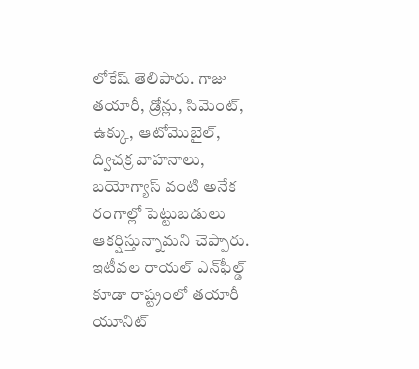లోకేష్ తెలిపారు. గాజు తయారీ, డ్రోన్లు, సిమెంట్, ఉక్కు, ఆటోమొబైల్, ద్విచక్ర వాహనాలు, బయోగ్యాస్ వంటి అనేక రంగాల్లో పెట్టుబడులు ఆకర్షిస్తున్నామని చెప్పారు. ఇటీవల రాయల్ ఎన్‌ఫీల్డ్ కూడా రాష్ట్రంలో తయారీ యూనిట్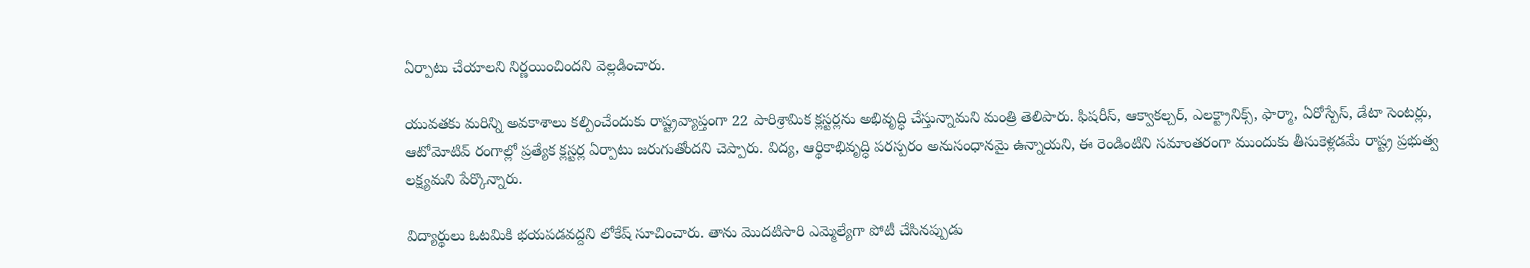ఏర్పాటు చేయాలని నిర్ణయించిందని వెల్లడించారు.

యువతకు మరిన్ని అవకాశాలు కల్పించేందుకు రాష్ట్రవ్యాప్తంగా 22 పారిశ్రామిక క్లస్టర్లను అభివృద్ధి చేస్తున్నామని మంత్రి తెలిపారు. ఫిషరీస్, ఆక్వాకల్చర్, ఎలక్ట్రానిక్స్, ఫార్మా, ఏరోస్పేస్, డేటా సెంటర్లు, ఆటోమోటివ్ రంగాల్లో ప్రత్యేక క్లస్టర్ల ఏర్పాటు జరుగుతోందని చెప్పారు. విద్య, ఆర్థికాభివృద్ధి పరస్పరం అనుసంధానమై ఉన్నాయని, ఈ రెండింటిని సమాంతరంగా ముందుకు తీసుకెళ్లడమే రాష్ట్ర ప్రభుత్వ లక్ష్యమని పేర్కొన్నారు.

విద్యార్థులు ఓటమికి భయపడవద్దని లోకేష్ సూచించారు. తాను మొదటిసారి ఎమ్మెల్యేగా పోటీ చేసినప్పుడు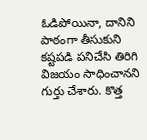ఓడిపోయినా, దానిని పాఠంగా తీసుకుని కష్టపడి పనిచేసి తిరిగి విజయం సాధించానని గుర్తు చేశారు. కొత్త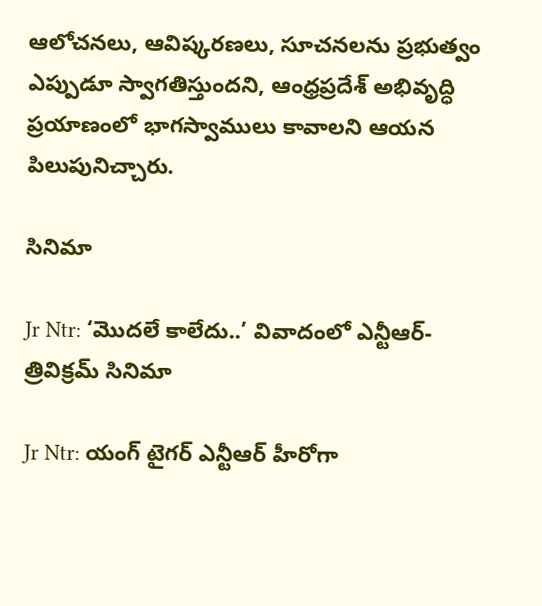ఆలోచనలు, ఆవిష్కరణలు, సూచనలను ప్రభుత్వం ఎప్పుడూ స్వాగతిస్తుందని, ఆంధ్రప్రదేశ్ అభివృద్ధి ప్రయాణంలో భాగస్వాములు కావాలని ఆయన పిలుపునిచ్చారు.

సినిమా

Jr Ntr: ‘మొదలే కాలేదు..’ వివాదంలో ఎన్టీఆర్-త్రివిక్రమ్ సినిమా

Jr Ntr: యంగ్ టైగర్ ఎన్టీఆర్ హీరోగా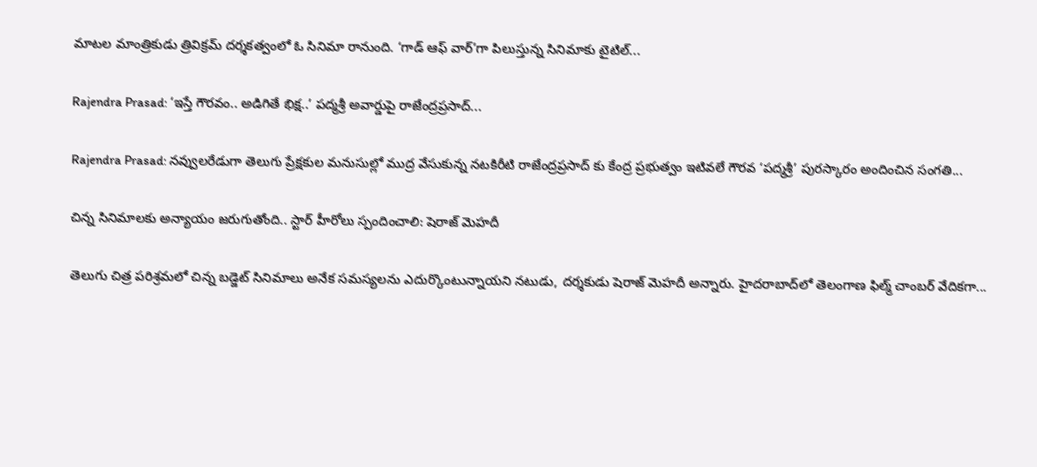మాటల మాంత్రికుడు త్రివిక్రమ్ దర్శకత్వంలో ఓ సినిమా రానుంది. ‘గాడ్ ఆఫ్ వార్’గా పిలుస్తున్న సినిమాకు టైటిల్...

Rajendra Prasad: ‘ఇస్తే గౌరవం.. అడిగితే భిక్ష..’ పద్మశ్రీ అవార్డుపై రాజేంద్రప్రసాద్...

Rajendra Prasad: నవ్వులరేడుగా తెలుగు ప్రేక్షకుల మనుసుల్లో ముద్ర వేసుకున్న నటకిరీటి రాజేంద్రప్రసాద్ కు కేంద్ర ప్రభుత్వం ఇటివలే గౌరవ ‘పద్మశ్రీ’ పురస్కారం అందించిన సంగతి...

చిన్న సినిమాలకు అన్యాయం జరుగుతోంది.. స్టార్ హీరోలు స్పందించాలి: షెరాజ్ మెహదీ

తెలుగు చిత్ర పరిశ్రమలో చిన్న బడ్జెట్ సినిమాలు అనేక సమస్యలను ఎదుర్కొంటున్నాయని నటుడు, దర్శకుడు షెరాజ్ మెహదీ అన్నారు. హైదరాబాద్‌లో తెలంగాణ ఫిల్మ్ చాంబర్ వేదికగా...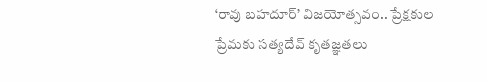‘రావు బహదూర్’ విజయోత్సవం.. ప్రేక్షకుల ప్రేమకు సత్యదేవ్ కృతజ్ఞతలు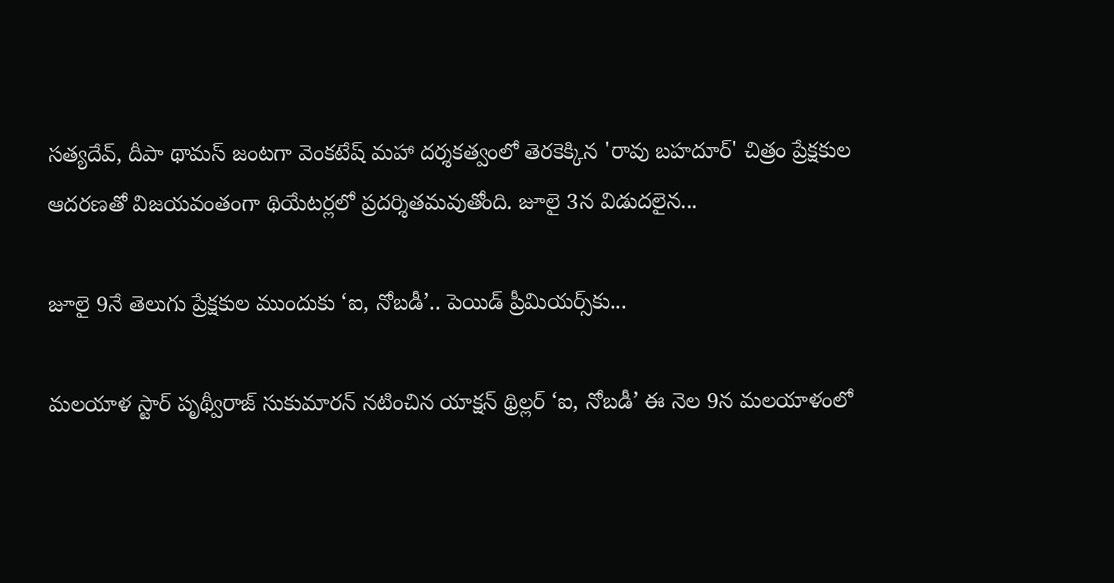సత్యదేవ్, దీపా థామస్ జంటగా వెంకటేష్ మహా దర్శకత్వంలో తెరకెక్కిన 'రావు బహదూర్' చిత్రం ప్రేక్షకుల ఆదరణతో విజయవంతంగా థియేటర్లలో ప్రదర్శితమవుతోంది. జూలై 3న విడుదలైన...

జూలై 9నే తెలుగు ప్రేక్షకుల ముందుకు ‘ఐ, నోబడీ’.. పెయిడ్ ప్రీమియర్స్‌కు...

మలయాళ స్టార్ పృథ్వీరాజ్ సుకుమారన్ నటించిన యాక్షన్ థ్రిల్లర్ ‘ఐ, నోబడీ’ ఈ నెల 9న మలయాళంలో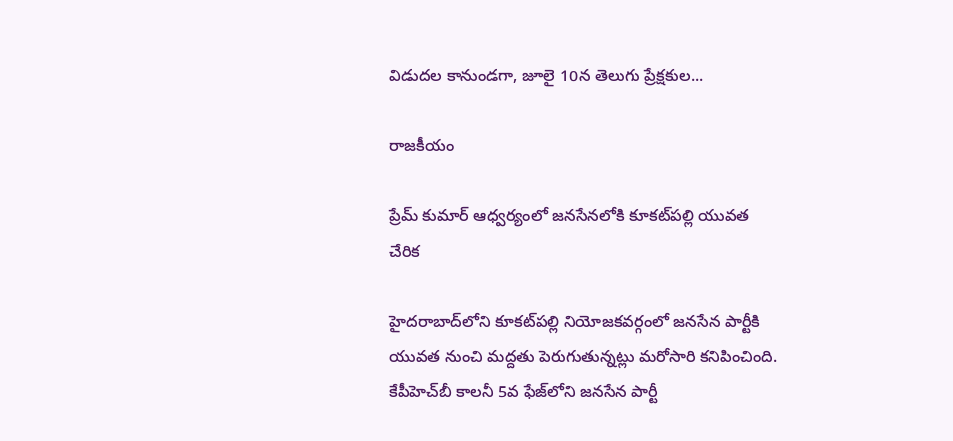విడుదల కానుండగా, జూలై 10న తెలుగు ప్రేక్షకుల...

రాజకీయం

ప్రేమ్ కుమార్ ఆధ్వర్యంలో జనసేనలోకి కూకట్‌పల్లి యువత చేరిక

హైదరాబాద్‌లోని కూకట్‌పల్లి నియోజకవర్గంలో జనసేన పార్టీకి యువత నుంచి మద్దతు పెరుగుతున్నట్లు మరోసారి కనిపించింది. కేపీహెచ్‌బీ కాలనీ 5వ ఫేజ్‌లోని జనసేన పార్టీ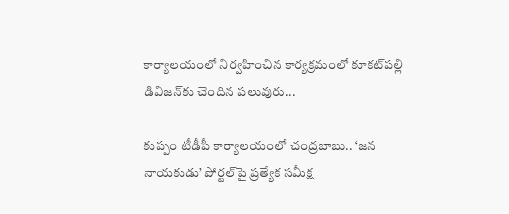కార్యాలయంలో నిర్వహించిన కార్యక్రమంలో కూకట్‌పల్లి డివిజన్‌కు చెందిన పలువురు...

కుప్పం టీడీపీ కార్యాలయంలో చంద్రబాబు.. ‘జన నాయకుడు’ పోర్టల్‌పై ప్రత్యేక సమీక్ష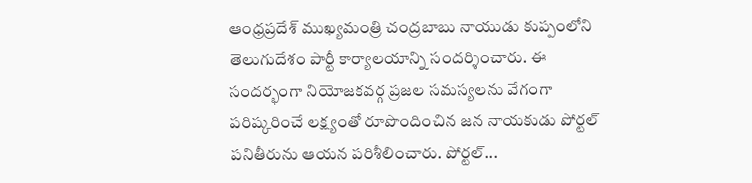ఆంధ్రప్రదేశ్ ముఖ్యమంత్రి చంద్రబాబు నాయుడు కుప్పంలోని తెలుగుదేశం పార్టీ కార్యాలయాన్ని సందర్శించారు. ఈ సందర్భంగా నియోజకవర్గ ప్రజల సమస్యలను వేగంగా పరిష్కరించే లక్ష్యంతో రూపొందించిన జన నాయకుడు పోర్టల్ పనితీరును ఆయన పరిశీలించారు. పోర్టల్...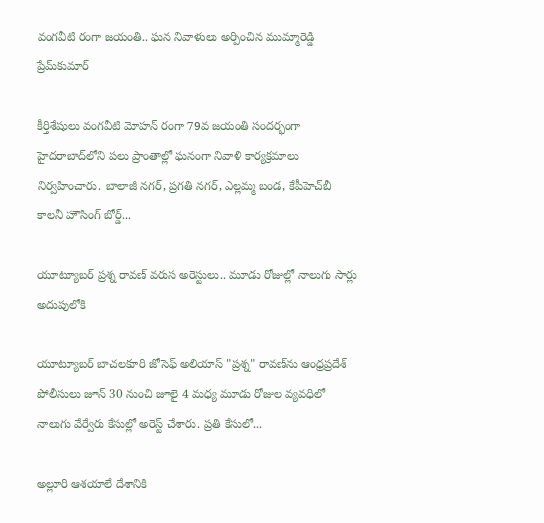వంగవీటి రంగా జయంతి.. ఘన నివాళులు అర్పించిన ముమ్మారెడ్డి ప్రేమ్‌కుమార్

కీర్తిశేషులు వంగవీటి మోహన్ రంగా 79వ జయంతి సందర్భంగా హైదరాబాద్‌లోని పలు ప్రాంతాల్లో ఘనంగా నివాళి కార్యక్రమాలు నిర్వహించారు. బాలాజీ నగర్, ప్రగతి నగర్, ఎల్లమ్మ బండ, కేపీహెచ్‌బీ కాలనీ హౌసింగ్ బోర్డ్...

యూట్యూబర్ ప్రశ్న రావణ్ వరుస అరెస్టులు.. మూడు రోజుల్లో నాలుగు సార్లు అదుపులోకి

యూట్యూబర్ బాచలకూరి జోసెఫ్ అలియాస్ "ప్రశ్న" రావణ్‌ను ఆంధ్రప్రదేశ్ పోలీసులు జూన్ 30 నుంచి జూలై 4 మధ్య మూడు రోజుల వ్యవధిలో నాలుగు వేర్వేరు కేసుల్లో అరెస్ట్ చేశారు. ప్రతి కేసులో...

అల్లూరి ఆశయాలే దేశానికి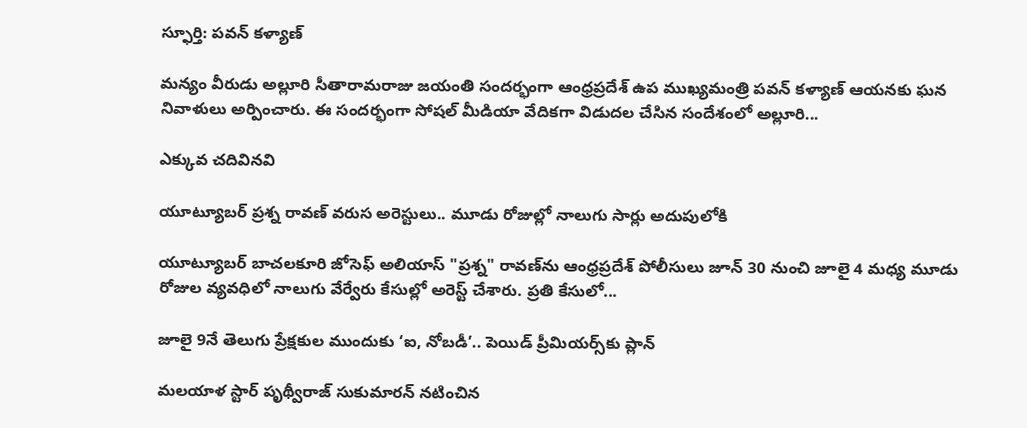స్ఫూర్తి: పవన్ కళ్యాణ్

మన్యం వీరుడు అల్లూరి సీతారామరాజు జయంతి సందర్భంగా ఆంధ్రప్రదేశ్ ఉప ముఖ్యమంత్రి పవన్ కళ్యాణ్ ఆయనకు ఘన నివాళులు అర్పించారు. ఈ సందర్భంగా సోషల్ మీడియా వేదికగా విడుదల చేసిన సందేశంలో అల్లూరి...

ఎక్కువ చదివినవి

యూట్యూబర్ ప్రశ్న రావణ్ వరుస అరెస్టులు.. మూడు రోజుల్లో నాలుగు సార్లు అదుపులోకి

యూట్యూబర్ బాచలకూరి జోసెఫ్ అలియాస్ "ప్రశ్న" రావణ్‌ను ఆంధ్రప్రదేశ్ పోలీసులు జూన్ 30 నుంచి జూలై 4 మధ్య మూడు రోజుల వ్యవధిలో నాలుగు వేర్వేరు కేసుల్లో అరెస్ట్ చేశారు. ప్రతి కేసులో...

జూలై 9నే తెలుగు ప్రేక్షకుల ముందుకు ‘ఐ, నోబడీ’.. పెయిడ్ ప్రీమియర్స్‌కు ప్లాన్

మలయాళ స్టార్ పృథ్వీరాజ్ సుకుమారన్ నటించిన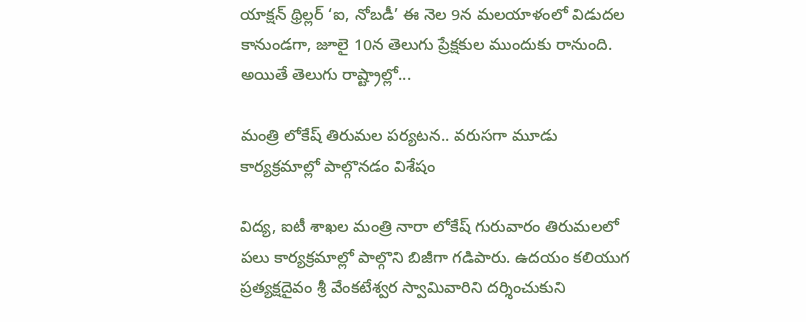యాక్షన్ థ్రిల్లర్ ‘ఐ, నోబడీ’ ఈ నెల 9న మలయాళంలో విడుదల కానుండగా, జూలై 10న తెలుగు ప్రేక్షకుల ముందుకు రానుంది. అయితే తెలుగు రాష్ట్రాల్లో...

మంత్రి లోకేష్ తిరుమల పర్యటన.. వరుసగా మూడు కార్యక్రమాల్లో పాల్గొనడం విశేషం

విద్య, ఐటీ శాఖల మంత్రి నారా లోకేష్ గురువారం తిరుమలలో పలు కార్యక్రమాల్లో పాల్గొని బిజీగా గడిపారు. ఉదయం కలియుగ ప్రత్యక్షదైవం శ్రీ వేంకటేశ్వర స్వామివారిని దర్శించుకుని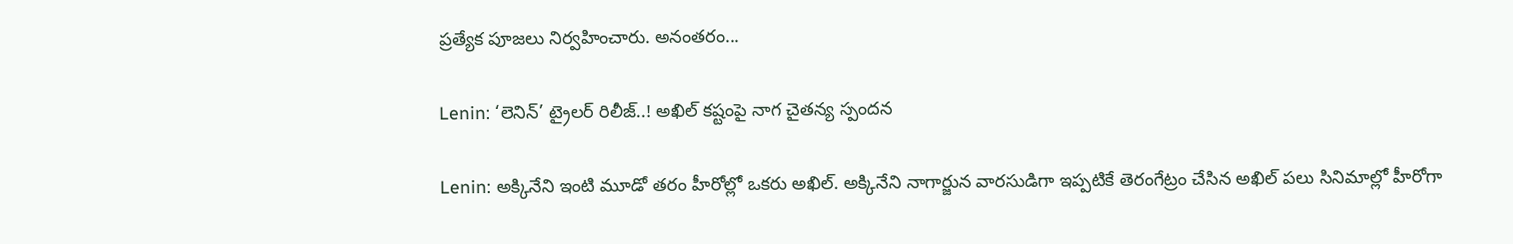ప్రత్యేక పూజలు నిర్వహించారు. అనంతరం...

Lenin: ‘లెనిన్’ ట్రైలర్ రిలీజ్..! అఖిల్ కష్టంపై నాగ చైతన్య స్పందన

Lenin: అక్కినేని ఇంటి మూడో తరం హీరోల్లో ఒకరు అఖిల్. అక్కినేని నాగార్జున వారసుడిగా ఇప్పటికే తెరంగేట్రం చేసిన అఖిల్ పలు సినిమాల్లో హీరోగా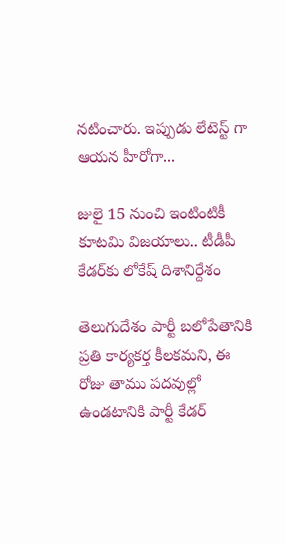నటించారు. ఇప్పుడు లేటెస్ట్ గా ఆయన హీరోగా...

జులై 15 నుంచి ఇంటింటికీ కూటమి విజయాలు.. టీడీపీ కేడర్‌కు లోకేష్ దిశానిర్దేశం

తెలుగుదేశం పార్టీ బలోపేతానికి ప్రతి కార్యకర్త కీలకమని, ఈ రోజు తాము పదవుల్లో ఉండటానికి పార్టీ కేడర్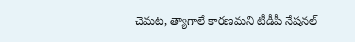చెమట, త్యాగాలే కారణమని టీడీపీ నేషనల్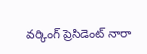వర్కింగ్ ప్రెసిడెంట్ నారా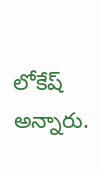లోకేష్ అన్నారు.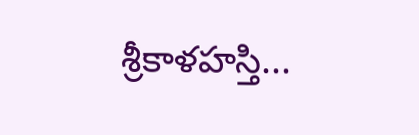శ్రీకాళహస్తి...